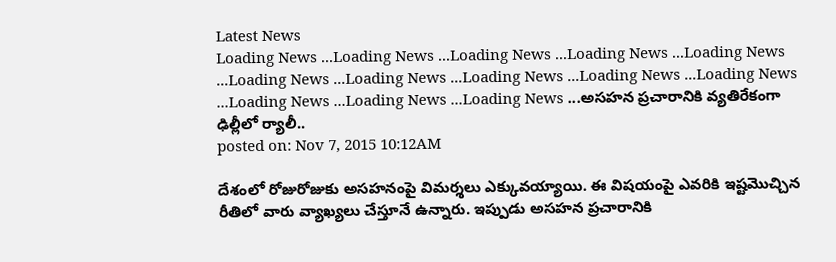Latest News
Loading News ...Loading News ...Loading News ...Loading News ...Loading News ...Loading News ...Loading News ...Loading News ...Loading News ...Loading News ...Loading News ...Loading News ...Loading News ...అసహన ప్రచారానికి వ్యతిరేకంగా ఢిల్లీలో ర్యాలీ..
posted on: Nov 7, 2015 10:12AM

దేశంలో రోజురోజుకు అసహనంపై విమర్శలు ఎక్కువయ్యాయి. ఈ విషయంపై ఎవరికి ఇష్టమొచ్చిన రీతిలో వారు వ్యాఖ్యలు చేస్తూనే ఉన్నారు. ఇప్పుడు అసహన ప్రచారానికి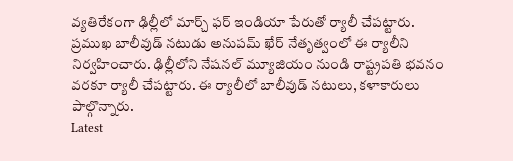వ్యతిరేకంగా ఢిల్లీలో మార్చ్ ఫర్ ఇండియా పేరుతో ర్యాలీ చేపట్టారు. ప్రముఖ బాలీవుడ్ నటుడు అనుపమ్ ఖేర్ నేతృత్వంలో ఈ ర్యాలీని నిర్వహించారు. ఢిల్లీలోని నేషనల్ మ్యూజియం నుండి రాష్ట్రపతి భవనం వరకూ ర్యాలీ చేపట్టారు. ఈ ర్యాలీలో బాలీవుడ్ నటులు, కళాకారులు పాల్గొన్నారు.
Latest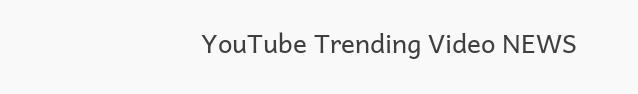YouTube Trending Video NEWS